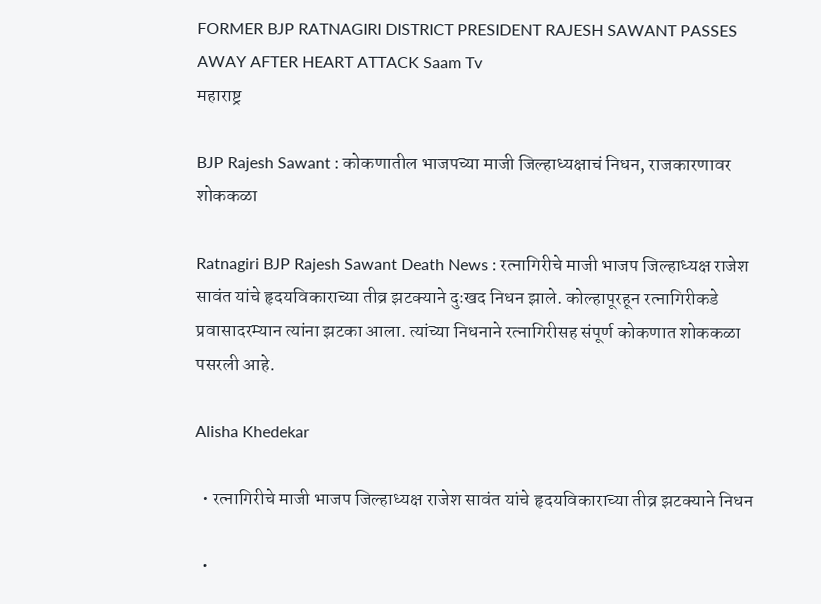FORMER BJP RATNAGIRI DISTRICT PRESIDENT RAJESH SAWANT PASSES AWAY AFTER HEART ATTACK Saam Tv
महाराष्ट्र

BJP Rajesh Sawant : कोकणातील भाजपच्या माजी जिल्हाध्यक्षाचं निधन, राजकारणावर शोककळा

Ratnagiri BJP Rajesh Sawant Death News : रत्नागिरीचे माजी भाजप जिल्हाध्यक्ष राजेश सावंत यांचे हृदयविकाराच्या तीव्र झटक्याने दुःखद निधन झाले. कोल्हापूरहून रत्नागिरीकडे प्रवासादरम्यान त्यांना झटका आला. त्यांच्या निधनाने रत्नागिरीसह संपूर्ण कोकणात शोककळा पसरली आहे.

Alisha Khedekar

  • रत्नागिरीचे माजी भाजप जिल्हाध्यक्ष राजेश सावंत यांचे हृदयविकाराच्या तीव्र झटक्याने निधन

  •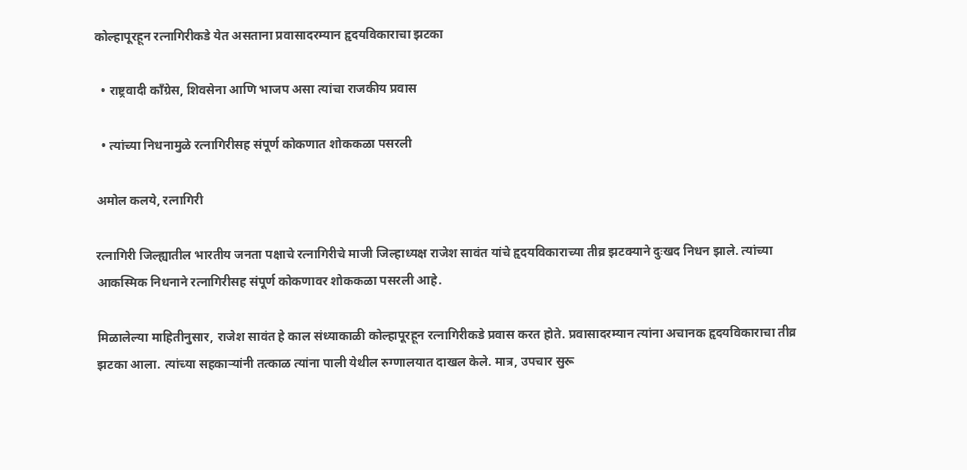कोल्हापूरहून रत्नागिरीकडे येत असताना प्रवासादरम्यान हृदयविकाराचा झटका

  • राष्ट्रवादी काँग्रेस, शिवसेना आणि भाजप असा त्यांचा राजकीय प्रवास

  • त्यांच्या निधनामुळे रत्नागिरीसह संपूर्ण कोकणात शोककळा पसरली

अमोल कलये, रत्नागिरी

रत्नागिरी जिल्ह्यातील भारतीय जनता पक्षाचे रत्नागिरीचे माजी जिल्हाध्यक्ष राजेश सावंत यांचे हृदयविकाराच्या तीव्र झटक्याने दुःखद निधन झाले. त्यांच्या आकस्मिक निधनाने रत्नागिरीसह संपूर्ण कोकणावर शोककळा पसरली आहे.

मिळालेल्या माहितीनुसार, राजेश सावंत हे काल संध्याकाळी कोल्हापूरहून रत्नागिरीकडे प्रवास करत होते. प्रवासादरम्यान त्यांना अचानक हृदयविकाराचा तीव्र झटका आला. त्यांच्या सहकाऱ्यांनी तत्काळ त्यांना पाली येथील रुग्णालयात दाखल केले. मात्र, उपचार सुरू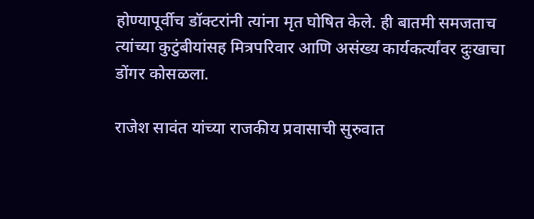होण्यापूर्वीच डॉक्टरांनी त्यांना मृत घोषित केले. ही बातमी समजताच त्यांच्या कुटुंबीयांसह मित्रपरिवार आणि असंख्य कार्यकर्त्यांवर दुःखाचा डोंगर कोसळला.

राजेश सावंत यांच्या राजकीय प्रवासाची सुरुवात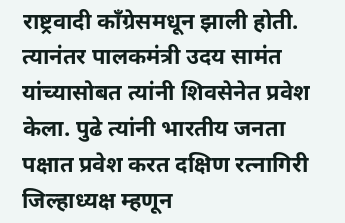राष्ट्रवादी काँग्रेसमधून झाली होती. त्यानंतर पालकमंत्री उदय सामंत यांच्यासोबत त्यांनी शिवसेनेत प्रवेश केला. पुढे त्यांनी भारतीय जनता पक्षात प्रवेश करत दक्षिण रत्नागिरी जिल्हाध्यक्ष म्हणून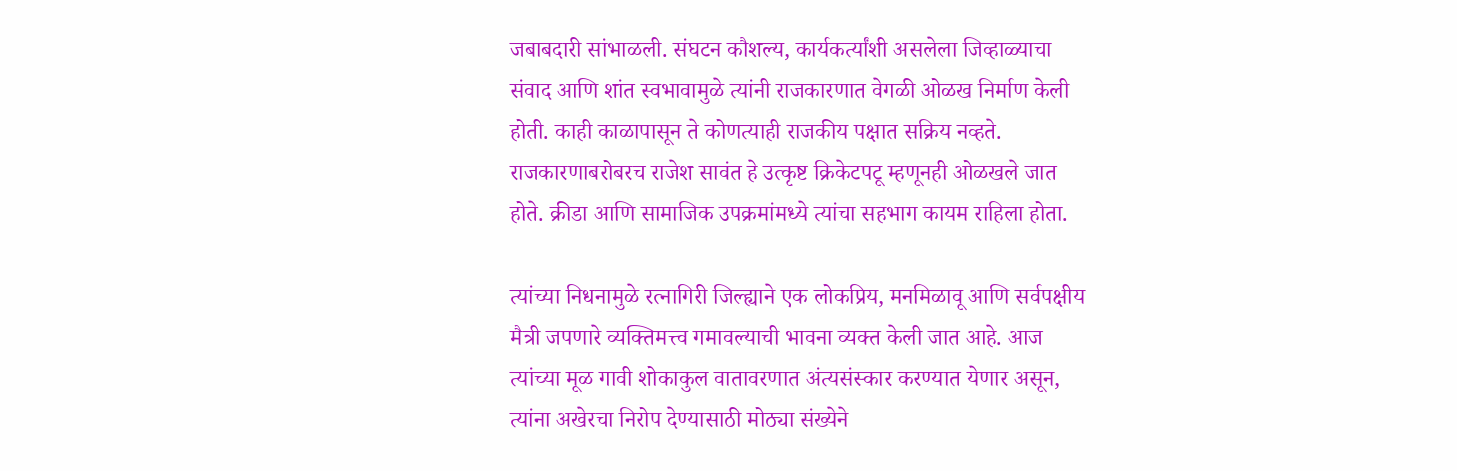जबाबदारी सांभाळली. संघटन कौशल्य, कार्यकर्त्यांशी असलेला जिव्हाळ्याचा संवाद आणि शांत स्वभावामुळे त्यांनी राजकारणात वेगळी ओळख निर्माण केली होती. काही काळापासून ते कोणत्याही राजकीय पक्षात सक्रिय नव्हते. राजकारणाबरोबरच राजेश सावंत हे उत्कृष्ट क्रिकेटपटू म्हणूनही ओळखले जात होते. क्रीडा आणि सामाजिक उपक्रमांमध्ये त्यांचा सहभाग कायम राहिला होता.

त्यांच्या निधनामुळे रत्नागिरी जिल्ह्याने एक लोकप्रिय, मनमिळावू आणि सर्वपक्षीय मैत्री जपणारे व्यक्तिमत्त्व गमावल्याची भावना व्यक्त केली जात आहे. आज त्यांच्या मूळ गावी शोकाकुल वातावरणात अंत्यसंस्कार करण्यात येणार असून, त्यांना अखेरचा निरोप देण्यासाठी मोठ्या संख्येने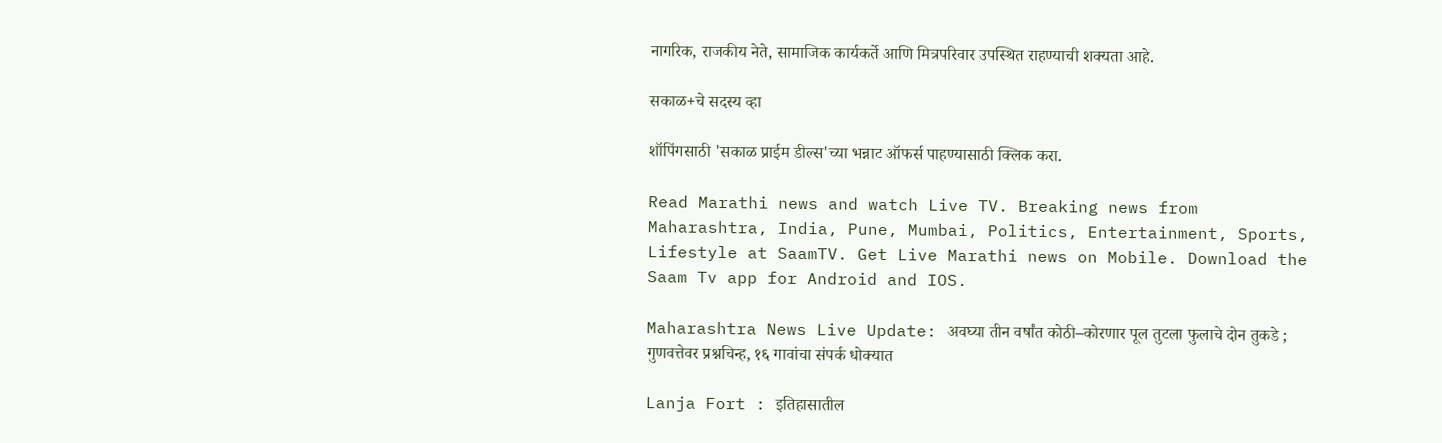नागरिक, राजकीय नेते, सामाजिक कार्यकर्ते आणि मित्रपरिवार उपस्थित राहण्याची शक्यता आहे.

सकाळ+चे सदस्य व्हा

शॉपिंगसाठी 'सकाळ प्राईम डील्स'च्या भन्नाट ऑफर्स पाहण्यासाठी क्लिक करा.

Read Marathi news and watch Live TV. Breaking news from Maharashtra, India, Pune, Mumbai, Politics, Entertainment, Sports, Lifestyle at SaamTV. Get Live Marathi news on Mobile. Download the Saam Tv app for Android and IOS.

Maharashtra News Live Update: अवघ्या तीन वर्षांत कोठी–कोरणार पूल तुटला फुलाचे दोन तुकडे ; गुणवत्तेवर प्रश्नचिन्ह, १६ गावांचा संपर्क धोक्यात

Lanja Fort : इतिहासातील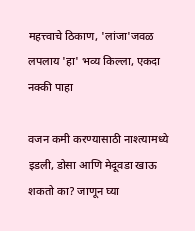महत्त्वाचे ठिकाण, 'लांजा'जवळ लपलाय 'हा' भव्य किल्ला, एकदा नक्की पाहा

वजन कमी करण्यासाठी नाश्त्यामध्ये इडली, डोसा आणि मेदूवडा खाऊ शकतो का? जाणून घ्या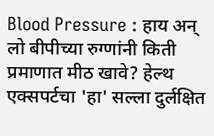Blood Pressure : हाय अन् लो बीपीच्या रुग्णांनी किती प्रमाणात मीठ खावे? हेल्थ एक्सपर्टचा 'हा' सल्ला दुर्लक्षित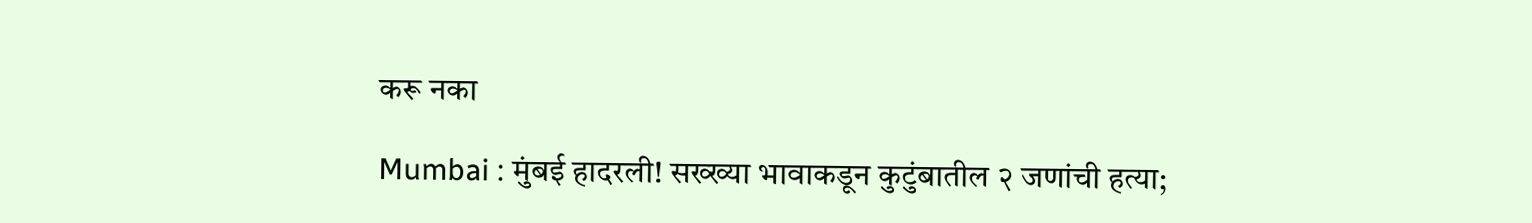करू नका

Mumbai : मुंबई हादरली! सख्ख्या भावाकडून कुटुंबातील २ जणांची हत्या;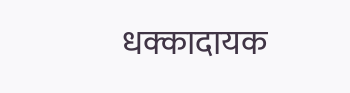धक्कादायक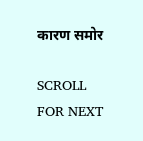कारण समोर

SCROLL FOR NEXT